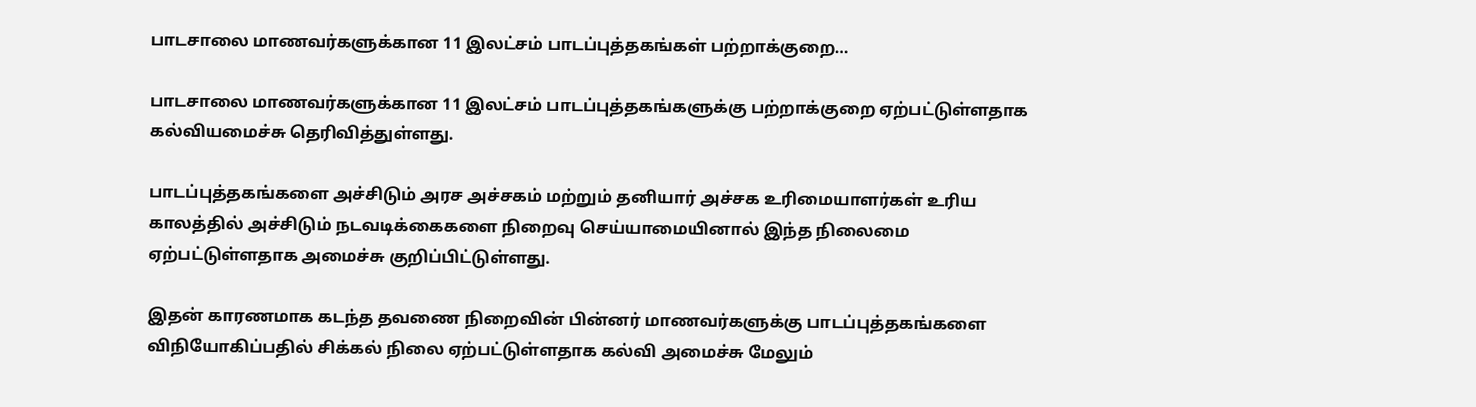பாடசாலை மாணவர்களுக்கான 11 இலட்சம் பாடப்புத்தகங்கள் பற்றாக்குறை…

பாடசாலை மாணவர்களுக்கான 11 இலட்சம் பாடப்புத்தகங்களுக்கு பற்றாக்குறை ஏற்பட்டுள்ளதாக கல்வியமைச்சு தெரிவித்துள்ளது.

பாடப்புத்தகங்களை அச்சிடும் அரச அச்சகம் மற்றும் தனியார் அச்சக உரிமையாளர்கள் உரிய காலத்தில் அச்சிடும் நடவடிக்கைகளை நிறைவு செய்யாமையினால் இந்த நிலைமை ஏற்பட்டுள்ளதாக அமைச்சு குறிப்பிட்டுள்ளது.

இதன் காரணமாக கடந்த தவணை நிறைவின் பின்னர் மாணவர்களுக்கு பாடப்புத்தகங்களை விநியோகிப்பதில் சிக்கல் நிலை ஏற்பட்டுள்ளதாக கல்வி அமைச்சு மேலும்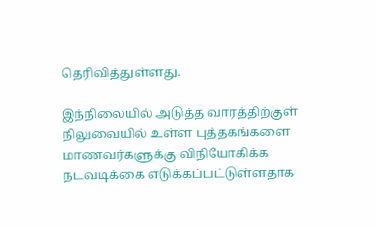தெரிவித்துள்ளது.

இந்நிலையில் அடுத்த வாரத்திற்குள் நிலுவையில் உள்ள புத்தகங்களை மாணவர்களுக்கு விநியோகிக்க நடவடிக்கை எடுக்கப்பட்டுள்ளதாக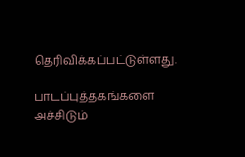தெரிவிக்கப்பட்டுள்ளது.

பாடப்புத்தகங்களை அச்சிடும்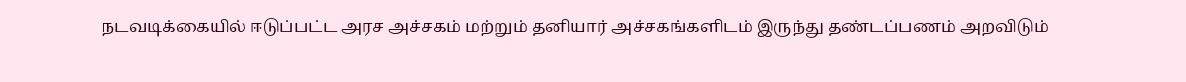நடவடிக்கையில் ஈடுப்பட்ட அரச அச்சகம் மற்றும் தனியார் அச்சகங்களிடம் இருந்து தண்டப்பணம் அறவிடும்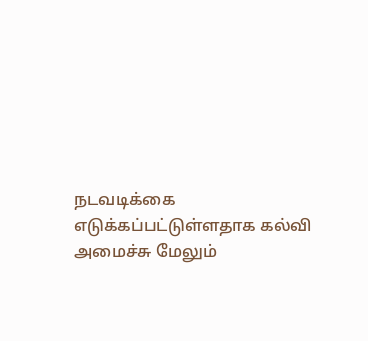நடவடிக்கை எடுக்கப்பட்டுள்ளதாக கல்வி அமைச்சு மேலும்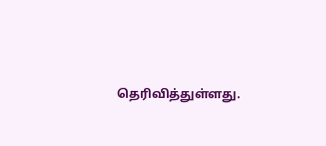தெரிவித்துள்ளது.